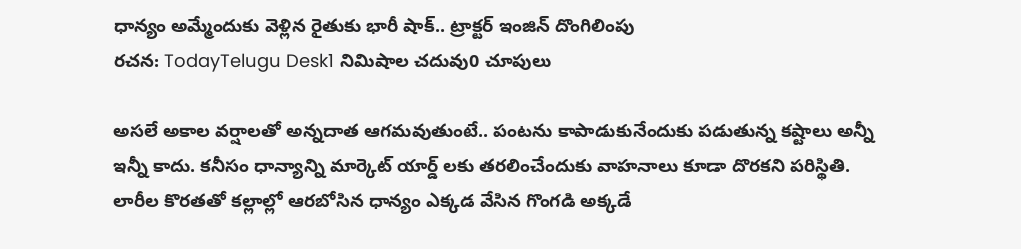ధాన్యం అమ్మేందుకు వెళ్లిన రైతుకు భారీ షాక్.. ట్రాక్టర్ ఇంజిన్ దొంగిలింపు
రచన: TodayTelugu Desk1 నిమిషాల చదువు0 చూపులు

అసలే అకాల వర్షాలతో అన్నదాత ఆగమవుతుంటే.. పంటను కాపాడుకునేందుకు పడుతున్న కష్టాలు అన్నీ ఇన్నీ కాదు. కనీసం ధాన్యాన్ని మార్కెట్ యార్డ్ లకు తరలించేందుకు వాహనాలు కూడా దొరకని పరిస్థితి. లారీల కొరతతో కల్లాల్లో ఆరబోసిన ధాన్యం ఎక్కడ వేసిన గొంగడి అక్కడే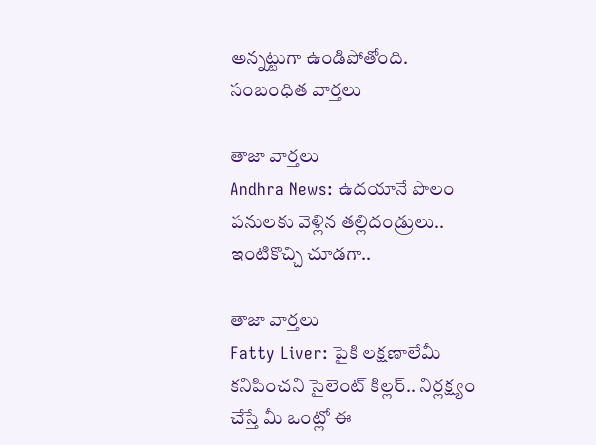అన్నట్టుగా ఉండిపోతోంది.
సంబంధిత వార్తలు

తాజా వార్తలు
Andhra News: ఉదయానే పొలం పనులకు వెళ్లిన తల్లిదండ్రులు.. ఇంటికొచ్చి చూడగా..

తాజా వార్తలు
Fatty Liver: పైకి లక్షణాలేమీ కనిపించని సైలెంట్ కిల్లర్.. నిర్లక్ష్యం చేస్తే మీ ఒంట్లో ఈ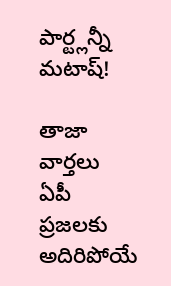పార్ట్లన్నీ మటాష్!

తాజా వార్తలు
ఏపీ ప్రజలకు అదిరిపోయే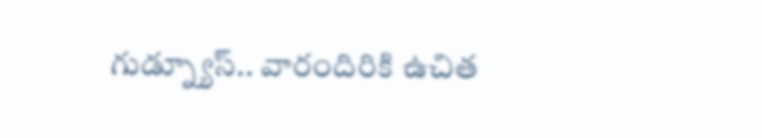గుడ్న్యూస్.. వారందిరికి ఉచిత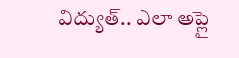విద్యుత్.. ఎలా అప్లై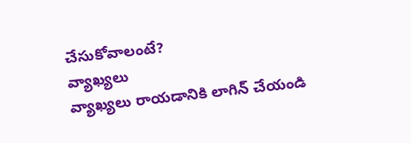చేసుకోవాలంటే?
వ్యాఖ్యలు
వ్యాఖ్యలు రాయడానికి లాగిన్ చేయండి